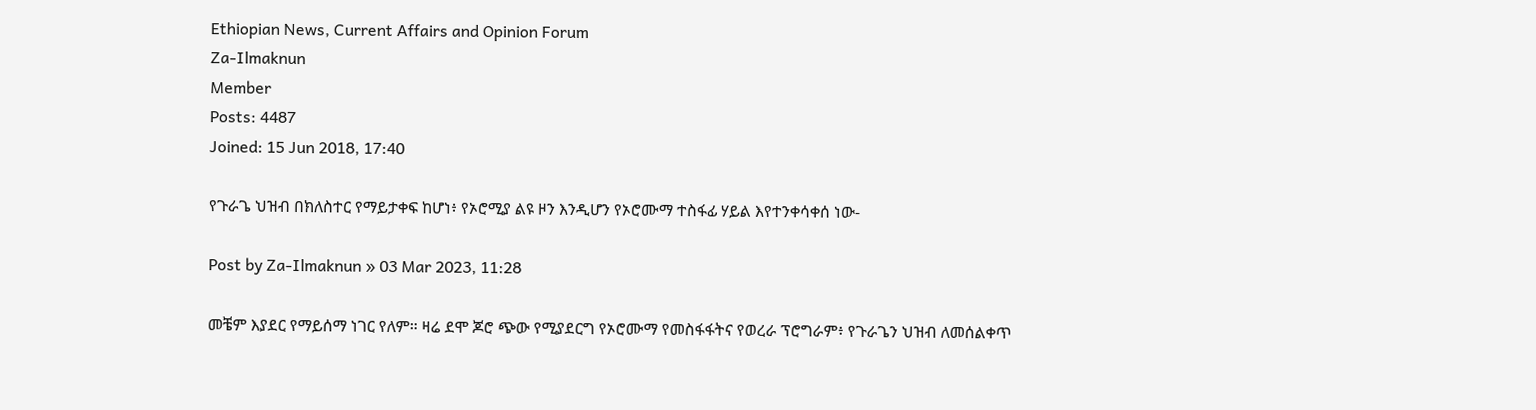Ethiopian News, Current Affairs and Opinion Forum
Za-Ilmaknun
Member
Posts: 4487
Joined: 15 Jun 2018, 17:40

የጉራጌ ህዝብ በክለስተር የማይታቀፍ ከሆነ፥ የኦሮሚያ ልዩ ዞን እንዲሆን የኦሮሙማ ተስፋፊ ሃይል እየተንቀሳቀሰ ነው-

Post by Za-Ilmaknun » 03 Mar 2023, 11:28

መቼም እያደር የማይሰማ ነገር የለም። ዛሬ ደሞ ጆሮ ጭው የሚያደርግ የኦሮሙማ የመስፋፋትና የወረራ ፕሮግራም፥ የጉራጌን ህዝብ ለመሰልቀጥ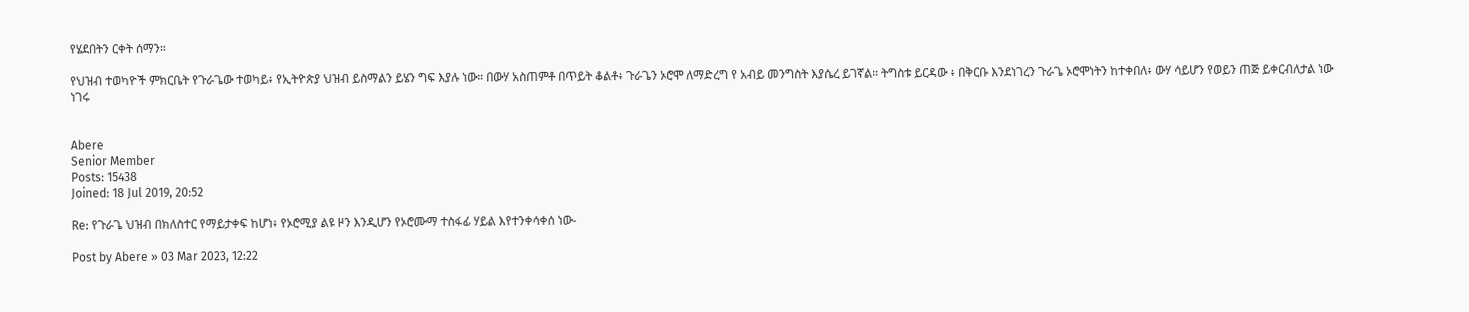የሄደበትን ርቀት ሰማን።

የህዝብ ተወካዮች ምክርቤት የጉራጌው ተወካይ፥ የኢትዮጵያ ህዝብ ይስማልን ይሄን ግፍ እያሉ ነው። በውሃ አስጠምቶ በጥይት ቆልቶ፥ ጉራጌን ኦሮሞ ለማድረግ የ አብይ መንግስት እያሴረ ይገኛል። ትግስቱ ይርዳው ፥ በቅርቡ እንደነገረን ጉራጌ ኦሮሞነትን ከተቀበለ፥ ውሃ ሳይሆን የወይን ጠጅ ይቀርብለታል ነው ነገሩ


Abere
Senior Member
Posts: 15438
Joined: 18 Jul 2019, 20:52

Re: የጉራጌ ህዝብ በክለስተር የማይታቀፍ ከሆነ፥ የኦሮሚያ ልዩ ዞን እንዲሆን የኦሮሙማ ተስፋፊ ሃይል እየተንቀሳቀሰ ነው-

Post by Abere » 03 Mar 2023, 12:22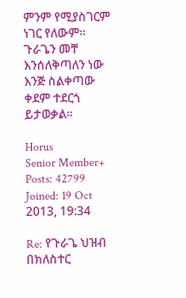ምንም የሚያስገርም ነገር የለውም። ጉራጌን መቸ እንሰለቅጣለን ነው እንጅ ስልቀጣው ቀደም ተደርጎ ይታወቃል።

Horus
Senior Member+
Posts: 42799
Joined: 19 Oct 2013, 19:34

Re: የጉራጌ ህዝብ በክለስተር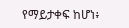የማይታቀፍ ከሆነ፥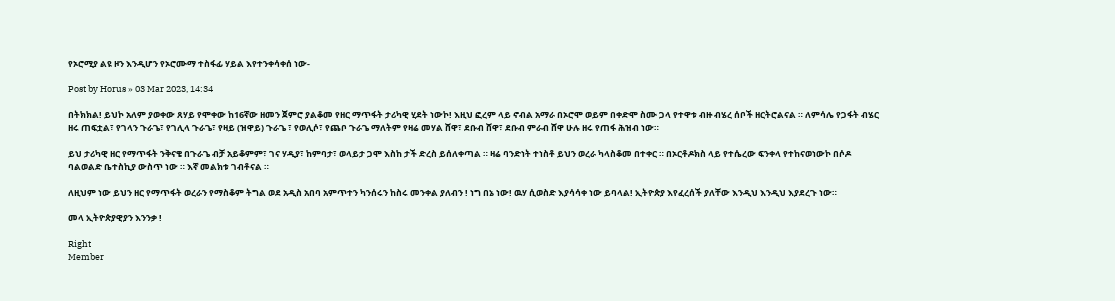የኦሮሚያ ልዩ ዞን እንዲሆን የኦሮሙማ ተስፋፊ ሃይል እየተንቀሳቀሰ ነው-

Post by Horus » 03 Mar 2023, 14:34

በትክክል! ይህኮ አለም ያወቀው ጸሃይ የሞቀው ከ16ኛው ዘመን ጀምሮ ያልቆመ የዘር ማጥፋት ታሪካዊ ሂደት ነውኮ! እዚህ ፎረም ላይ ኖብል አማራ በኦሮሞ ወይም በቀድሞ ስሙ ጋላ የተዋቱ ብዙ ብሄረ ሰቦች ዘርትሮልናል ። ለምሳሌ የጋፋት ብሄር ዘሩ ጠፍቷል፣ የገላን ጉራጌ፣ የገሊላ ጉራጌ፣ የዛይ (ዝዋይ) ጉራጌ ፣ የወሊሶ፣ የጨቦ ጉራጌ ማለትም የዛሬ መሃል ሸዋ፣ ደቡብ ሸዋ፣ ደቡብ ምራብ ሸዋ ሁሉ ዘሩ የጠፋ ሕዝብ ነው።

ይህ ታሪካዊ ዘር የማጥፋት ንቅናቄ በጉራጌ ብቻ አይቆምም፣ ገና ሃዲያ፣ ከምባታ፣ ወላይታ ጋሞ እስከ ታች ድረስ ይሰለቀጣል ። ዛሬ ባንድነት ተነስቶ ይህን ወረራ ካላስቆመ በተቀር ። በኦርቶዶክስ ላይ የተሴረው ፍንቀላ የተከናወነውኮ በሶዶ ባልወልድ ቤተስኪያ ውስጥ ነው ። እኛ መልክቱ ገብቶናል ።

ለዚህም ነው ይህን ዘር የማጥፋት ወረራን የማስቆም ትግል ወደ አዲስ አበባ አምጥተን ካንሰሩን ከስሩ መንቀል ያለብን ! ነግ በኔ ነው! ዉሃ ሲወስድ እያሳሳቀ ነው ይባላል! ኢትዮጵያ እየፈረሰች ያለቸው እንዲህ እንዲህ እያደረጉ ነው።

መላ ኢትዮጵያዊያን እንንቃ !

Right
Member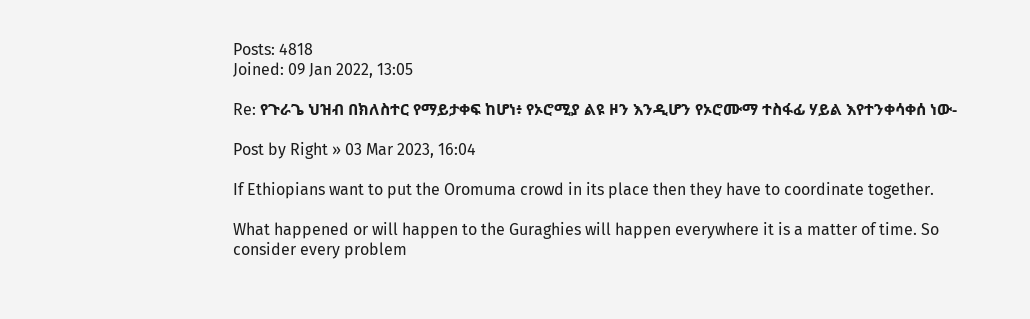Posts: 4818
Joined: 09 Jan 2022, 13:05

Re: የጉራጌ ህዝብ በክለስተር የማይታቀፍ ከሆነ፥ የኦሮሚያ ልዩ ዞን እንዲሆን የኦሮሙማ ተስፋፊ ሃይል እየተንቀሳቀሰ ነው-

Post by Right » 03 Mar 2023, 16:04

If Ethiopians want to put the Oromuma crowd in its place then they have to coordinate together.

What happened or will happen to the Guraghies will happen everywhere it is a matter of time. So consider every problem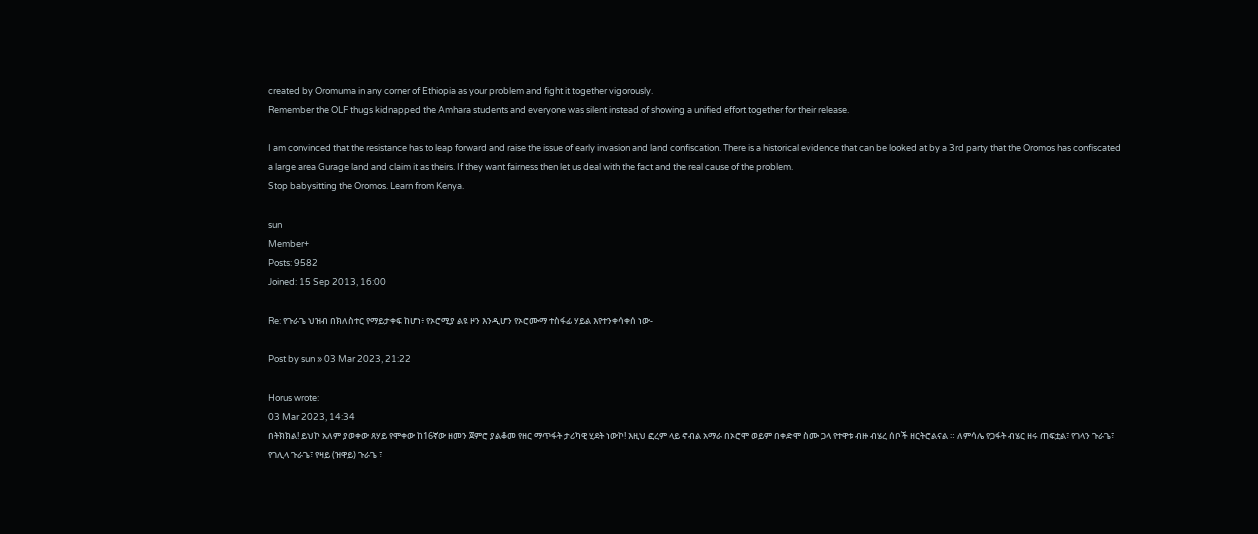created by Oromuma in any corner of Ethiopia as your problem and fight it together vigorously.
Remember the OLF thugs kidnapped the Amhara students and everyone was silent instead of showing a unified effort together for their release.

I am convinced that the resistance has to leap forward and raise the issue of early invasion and land confiscation. There is a historical evidence that can be looked at by a 3rd party that the Oromos has confiscated a large area Gurage land and claim it as theirs. If they want fairness then let us deal with the fact and the real cause of the problem.
Stop babysitting the Oromos. Learn from Kenya.

sun
Member+
Posts: 9582
Joined: 15 Sep 2013, 16:00

Re: የጉራጌ ህዝብ በክለስተር የማይታቀፍ ከሆነ፥ የኦሮሚያ ልዩ ዞን እንዲሆን የኦሮሙማ ተስፋፊ ሃይል እየተንቀሳቀሰ ነው-

Post by sun » 03 Mar 2023, 21:22

Horus wrote:
03 Mar 2023, 14:34
በትክክል! ይህኮ አለም ያወቀው ጸሃይ የሞቀው ከ16ኛው ዘመን ጀምሮ ያልቆመ የዘር ማጥፋት ታሪካዊ ሂደት ነውኮ! እዚህ ፎረም ላይ ኖብል አማራ በኦሮሞ ወይም በቀድሞ ስሙ ጋላ የተዋቱ ብዙ ብሄረ ሰቦች ዘርትሮልናል ። ለምሳሌ የጋፋት ብሄር ዘሩ ጠፍቷል፣ የገላን ጉራጌ፣ የገሊላ ጉራጌ፣ የዛይ (ዝዋይ) ጉራጌ ፣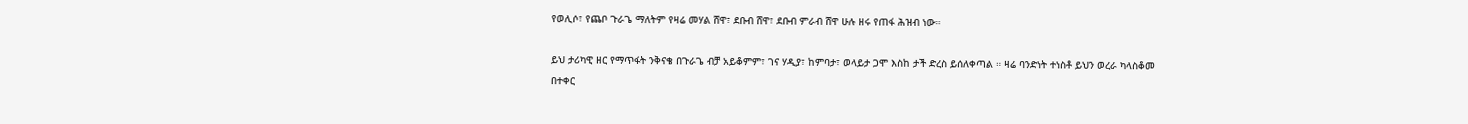የወሊሶ፣ የጨቦ ጉራጌ ማለትም የዛሬ መሃል ሸዋ፣ ደቡብ ሸዋ፣ ደቡብ ምራብ ሸዋ ሁሉ ዘሩ የጠፋ ሕዝብ ነው።

ይህ ታሪካዊ ዘር የማጥፋት ንቅናቄ በጉራጌ ብቻ አይቆምም፣ ገና ሃዲያ፣ ከምባታ፣ ወላይታ ጋሞ እስከ ታች ድረስ ይሰለቀጣል ። ዛሬ ባንድነት ተነስቶ ይህን ወረራ ካላስቆመ በተቀር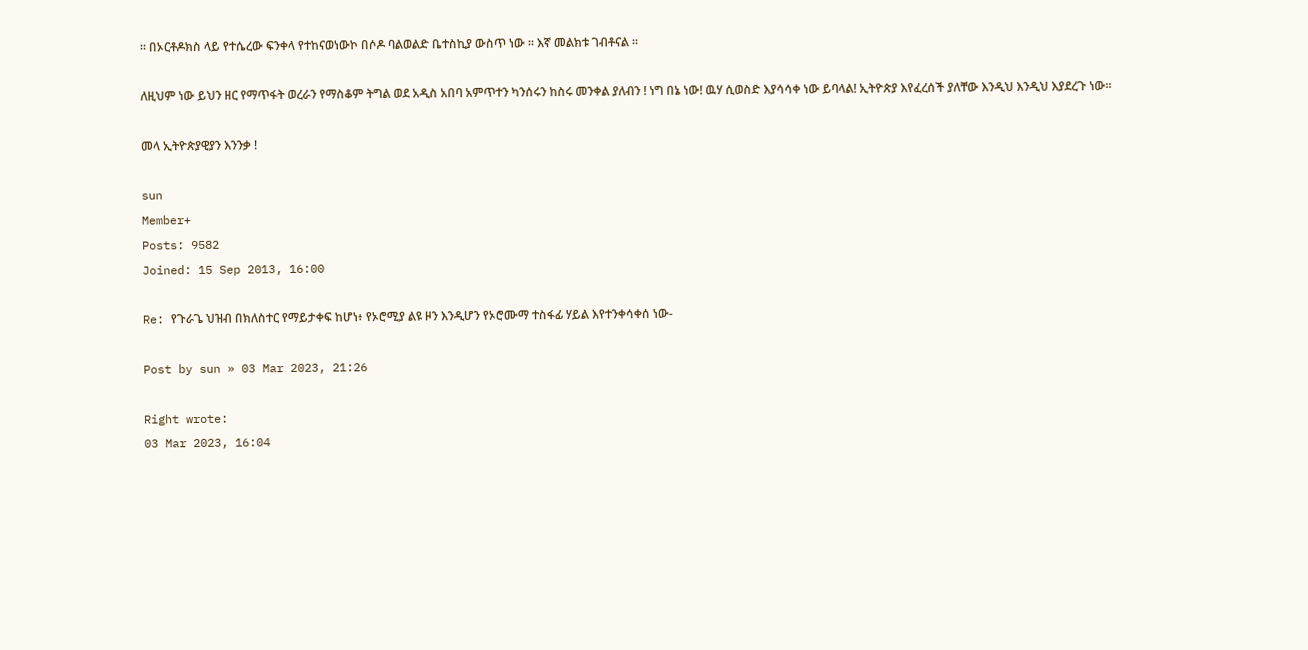። በኦርቶዶክስ ላይ የተሴረው ፍንቀላ የተከናወነውኮ በሶዶ ባልወልድ ቤተስኪያ ውስጥ ነው ። እኛ መልክቱ ገብቶናል ።

ለዚህም ነው ይህን ዘር የማጥፋት ወረራን የማስቆም ትግል ወደ አዲስ አበባ አምጥተን ካንሰሩን ከስሩ መንቀል ያለብን ! ነግ በኔ ነው! ዉሃ ሲወስድ እያሳሳቀ ነው ይባላል! ኢትዮጵያ እየፈረሰች ያለቸው እንዲህ እንዲህ እያደረጉ ነው።

መላ ኢትዮጵያዊያን እንንቃ !

sun
Member+
Posts: 9582
Joined: 15 Sep 2013, 16:00

Re: የጉራጌ ህዝብ በክለስተር የማይታቀፍ ከሆነ፥ የኦሮሚያ ልዩ ዞን እንዲሆን የኦሮሙማ ተስፋፊ ሃይል እየተንቀሳቀሰ ነው-

Post by sun » 03 Mar 2023, 21:26

Right wrote:
03 Mar 2023, 16:04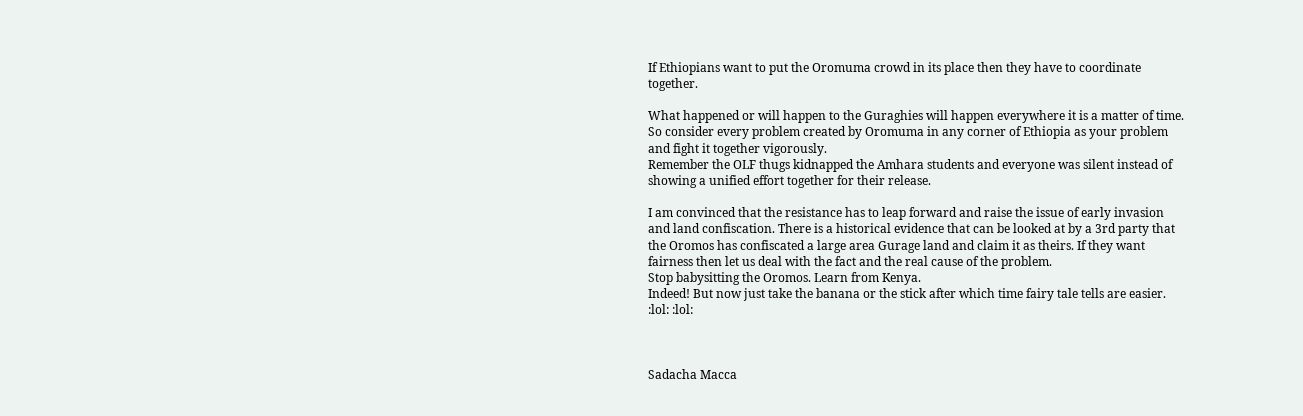If Ethiopians want to put the Oromuma crowd in its place then they have to coordinate together.

What happened or will happen to the Guraghies will happen everywhere it is a matter of time. So consider every problem created by Oromuma in any corner of Ethiopia as your problem and fight it together vigorously.
Remember the OLF thugs kidnapped the Amhara students and everyone was silent instead of showing a unified effort together for their release.

I am convinced that the resistance has to leap forward and raise the issue of early invasion and land confiscation. There is a historical evidence that can be looked at by a 3rd party that the Oromos has confiscated a large area Gurage land and claim it as theirs. If they want fairness then let us deal with the fact and the real cause of the problem.
Stop babysitting the Oromos. Learn from Kenya.
Indeed! But now just take the banana or the stick after which time fairy tale tells are easier. :lol: :lol:



Sadacha Macca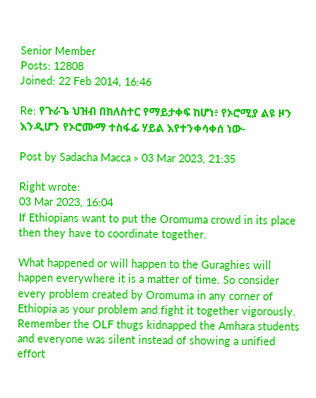Senior Member
Posts: 12808
Joined: 22 Feb 2014, 16:46

Re: የጉራጌ ህዝብ በክለስተር የማይታቀፍ ከሆነ፥ የኦሮሚያ ልዩ ዞን እንዲሆን የኦሮሙማ ተስፋፊ ሃይል እየተንቀሳቀሰ ነው-

Post by Sadacha Macca » 03 Mar 2023, 21:35

Right wrote:
03 Mar 2023, 16:04
If Ethiopians want to put the Oromuma crowd in its place then they have to coordinate together.

What happened or will happen to the Guraghies will happen everywhere it is a matter of time. So consider every problem created by Oromuma in any corner of Ethiopia as your problem and fight it together vigorously.
Remember the OLF thugs kidnapped the Amhara students and everyone was silent instead of showing a unified effort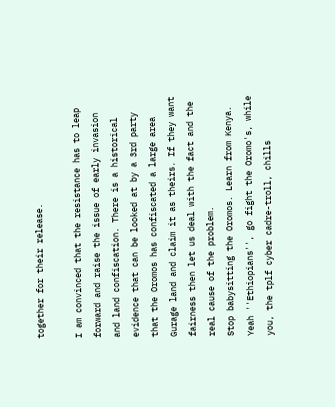together for their release.

I am convinced that the resistance has to leap forward and raise the issue of early invasion and land confiscation. There is a historical evidence that can be looked at by a 3rd party that the Oromos has confiscated a large area Gurage land and claim it as theirs. If they want fairness then let us deal with the fact and the real cause of the problem.
Stop babysitting the Oromos. Learn from Kenya.
Yeah ''Ethiopians'', go fight the Oromo's, while you, the tplf cyber cadre-troll, chills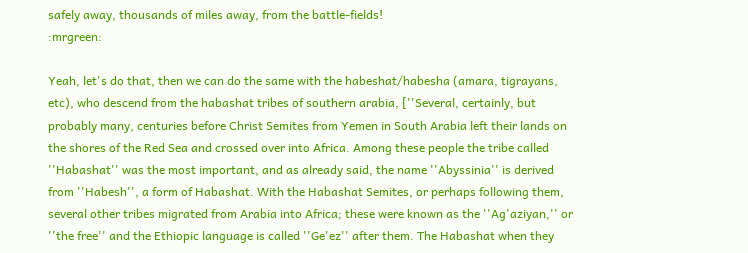safely away, thousands of miles away, from the battle-fields!
:mrgreen:

Yeah, let's do that, then we can do the same with the habeshat/habesha (amara, tigrayans, etc), who descend from the habashat tribes of southern arabia, [''Several, certainly, but probably many, centuries before Christ Semites from Yemen in South Arabia left their lands on the shores of the Red Sea and crossed over into Africa. Among these people the tribe called ''Habashat'' was the most important, and as already said, the name ''Abyssinia'' is derived from ''Habesh'', a form of Habashat. With the Habashat Semites, or perhaps following them, several other tribes migrated from Arabia into Africa; these were known as the ''Ag'aziyan,'' or ''the free'' and the Ethiopic language is called ''Ge'ez'' after them. The Habashat when they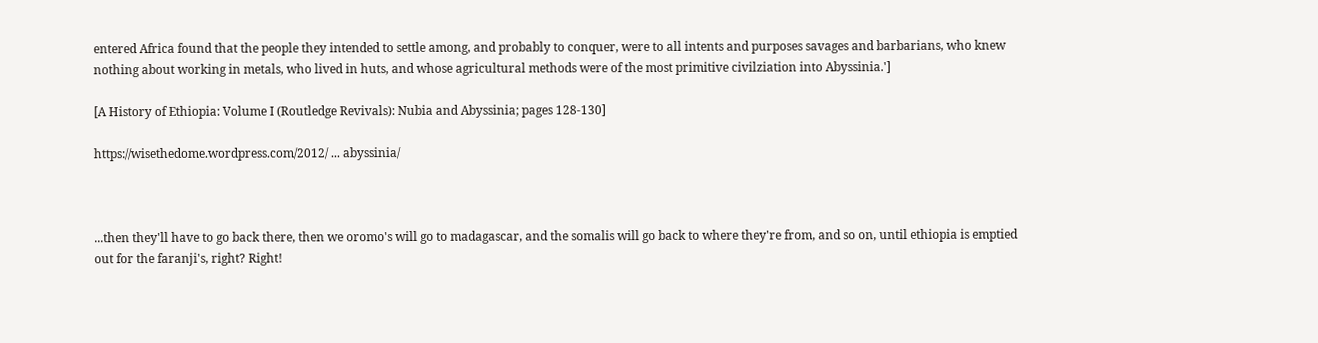entered Africa found that the people they intended to settle among, and probably to conquer, were to all intents and purposes savages and barbarians, who knew nothing about working in metals, who lived in huts, and whose agricultural methods were of the most primitive civilziation into Abyssinia.']

[A History of Ethiopia: Volume I (Routledge Revivals): Nubia and Abyssinia; pages 128-130]

https://wisethedome.wordpress.com/2012/ ... abyssinia/



...then they'll have to go back there, then we oromo's will go to madagascar, and the somalis will go back to where they're from, and so on, until ethiopia is emptied out for the faranji's, right? Right!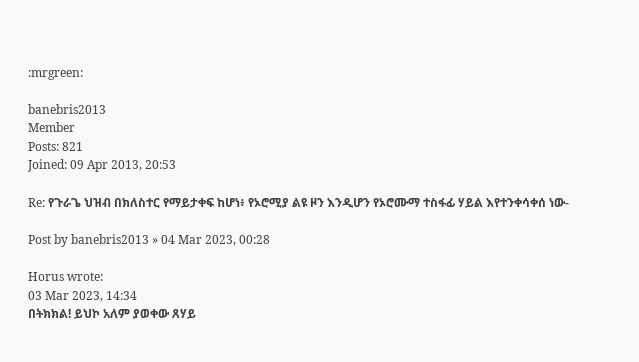:mrgreen:

banebris2013
Member
Posts: 821
Joined: 09 Apr 2013, 20:53

Re: የጉራጌ ህዝብ በክለስተር የማይታቀፍ ከሆነ፥ የኦሮሚያ ልዩ ዞን እንዲሆን የኦሮሙማ ተስፋፊ ሃይል እየተንቀሳቀሰ ነው-

Post by banebris2013 » 04 Mar 2023, 00:28

Horus wrote:
03 Mar 2023, 14:34
በትክክል! ይህኮ አለም ያወቀው ጸሃይ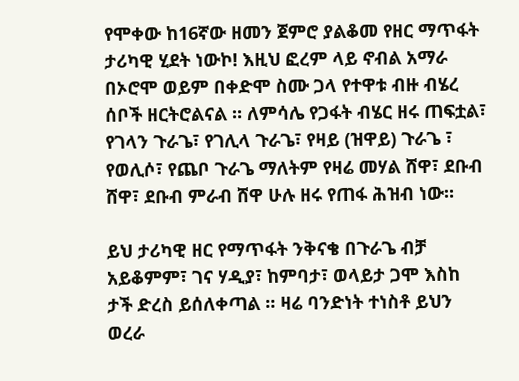የሞቀው ከ16ኛው ዘመን ጀምሮ ያልቆመ የዘር ማጥፋት ታሪካዊ ሂደት ነውኮ! እዚህ ፎረም ላይ ኖብል አማራ በኦሮሞ ወይም በቀድሞ ስሙ ጋላ የተዋቱ ብዙ ብሄረ ሰቦች ዘርትሮልናል ። ለምሳሌ የጋፋት ብሄር ዘሩ ጠፍቷል፣ የገላን ጉራጌ፣ የገሊላ ጉራጌ፣ የዛይ (ዝዋይ) ጉራጌ ፣ የወሊሶ፣ የጨቦ ጉራጌ ማለትም የዛሬ መሃል ሸዋ፣ ደቡብ ሸዋ፣ ደቡብ ምራብ ሸዋ ሁሉ ዘሩ የጠፋ ሕዝብ ነው።

ይህ ታሪካዊ ዘር የማጥፋት ንቅናቄ በጉራጌ ብቻ አይቆምም፣ ገና ሃዲያ፣ ከምባታ፣ ወላይታ ጋሞ እስከ ታች ድረስ ይሰለቀጣል ። ዛሬ ባንድነት ተነስቶ ይህን ወረራ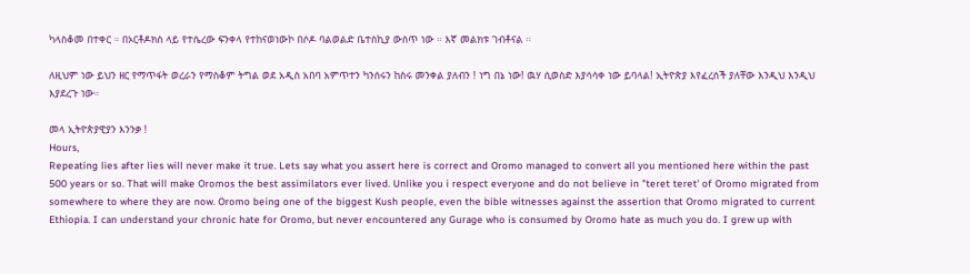ካላስቆመ በተቀር ። በኦርቶዶክስ ላይ የተሴረው ፍንቀላ የተከናወነውኮ በሶዶ ባልወልድ ቤተስኪያ ውስጥ ነው ። እኛ መልክቱ ገብቶናል ።

ለዚህም ነው ይህን ዘር የማጥፋት ወረራን የማስቆም ትግል ወደ አዲስ አበባ አምጥተን ካንሰሩን ከስሩ መንቀል ያለብን ! ነግ በኔ ነው! ዉሃ ሲወስድ እያሳሳቀ ነው ይባላል! ኢትዮጵያ እየፈረሰች ያለቸው እንዲህ እንዲህ እያደረጉ ነው።

መላ ኢትዮጵያዊያን እንንቃ !
Hours,
Repeating lies after lies will never make it true. Lets say what you assert here is correct and Oromo managed to convert all you mentioned here within the past 500 years or so. That will make Oromos the best assimilators ever lived. Unlike you i respect everyone and do not believe in "teret teret' of Oromo migrated from somewhere to where they are now. Oromo being one of the biggest Kush people, even the bible witnesses against the assertion that Oromo migrated to current Ethiopia. I can understand your chronic hate for Oromo, but never encountered any Gurage who is consumed by Oromo hate as much you do. I grew up with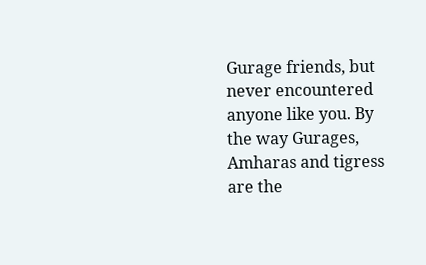Gurage friends, but never encountered anyone like you. By the way Gurages, Amharas and tigress are the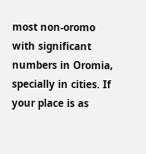most non-oromo with significant numbers in Oromia, specially in cities. If your place is as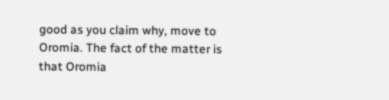good as you claim why, move to Oromia. The fact of the matter is that Oromia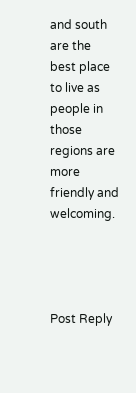and south are the best place to live as people in those regions are more friendly and welcoming.




Post Reply